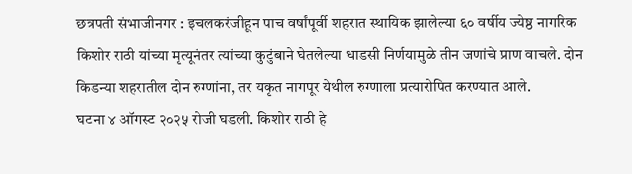छत्रपती संभाजीनगर : इचलकरंजीहून पाच वर्षांपूर्वी शहरात स्थायिक झालेल्या ६० वर्षीय ज्येष्ठ नागरिक किशोर राठी यांच्या मृत्यूनंतर त्यांच्या कुटुंबाने घेतलेल्या धाडसी निर्णयामुळे तीन जणांचे प्राण वाचले. दोन किडन्या शहरातील दोन रुग्णांना, तर यकृत नागपूर येथील रुग्णाला प्रत्यारोपित करण्यात आले.
घटना ४ ऑगस्ट २०२५ रोजी घडली. किशोर राठी हे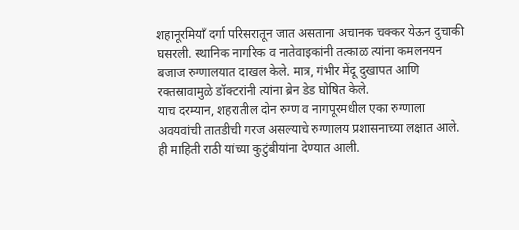शहानूरमियाँ दर्गा परिसरातून जात असताना अचानक चक्कर येऊन दुचाकी घसरली. स्थानिक नागरिक व नातेवाइकांनी तत्काळ त्यांना कमलनयन बजाज रुग्णालयात दाखल केले. मात्र, गंभीर मेंदू दुखापत आणि रक्तस्रावामुळे डॉक्टरांनी त्यांना ब्रेन डेड घोषित केले.
याच दरम्यान, शहरातील दोन रुग्ण व नागपूरमधील एका रुग्णाला अवयवांची तातडीची गरज असल्याचे रुग्णालय प्रशासनाच्या लक्षात आले. ही माहिती राठी यांच्या कुटुंबीयांना देण्यात आली.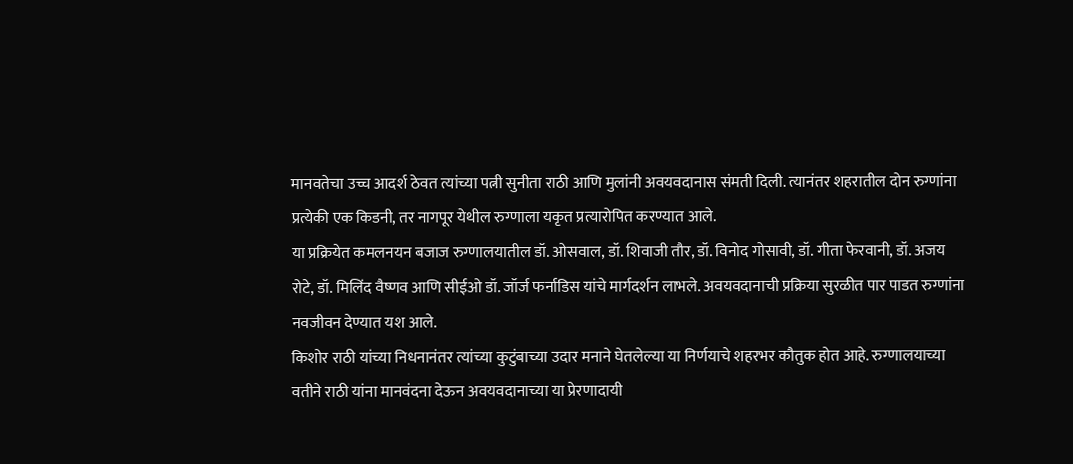मानवतेचा उच्च आदर्श ठेवत त्यांच्या पत्नी सुनीता राठी आणि मुलांनी अवयवदानास संमती दिली. त्यानंतर शहरातील दोन रुग्णांना प्रत्येकी एक किडनी, तर नागपूर येथील रुग्णाला यकृत प्रत्यारोपित करण्यात आले.
या प्रक्रियेत कमलनयन बजाज रुग्णालयातील डॉ. ओसवाल, डॉ. शिवाजी तौर, डॉ. विनोद गोसावी, डॉ. गीता फेरवानी, डॉ. अजय रोटे, डॉ. मिलिंद वैष्णव आणि सीईओ डॉ. जॉर्ज फर्नाडिस यांचे मार्गदर्शन लाभले. अवयवदानाची प्रक्रिया सुरळीत पार पाडत रुग्णांना नवजीवन देण्यात यश आले.
किशोर राठी यांच्या निधनानंतर त्यांच्या कुटुंबाच्या उदार मनाने घेतलेल्या या निर्णयाचे शहरभर कौतुक होत आहे. रुग्णालयाच्या वतीने राठी यांना मानवंदना देऊन अवयवदानाच्या या प्रेरणादायी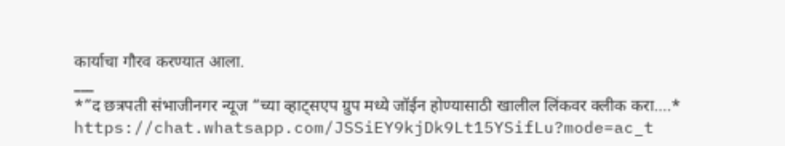कार्याचा गौरव करण्यात आला.
___
*”द छत्रपती संभाजीनगर न्यूज “च्या व्हाट्सएप ग्रुप मध्ये जॉईन होण्यासाठी खालील लिंकवर क्लीक करा….*
https://chat.whatsapp.com/JSSiEY9kjDk9Lt15YSifLu?mode=ac_t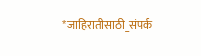*जाहिरातीसाठी_संपर्क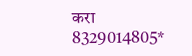करा 8329014805*